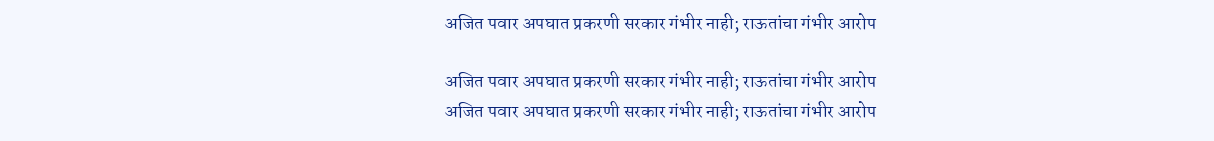अजित पवार अपघात प्रकरणी सरकार गंभीर नाही; राऊतांचा गंभीर आरोप

अजित पवार अपघात प्रकरणी सरकार गंभीर नाही; राऊतांचा गंभीर आरोप
अजित पवार अपघात प्रकरणी सरकार गंभीर नाही; राऊतांचा गंभीर आरोप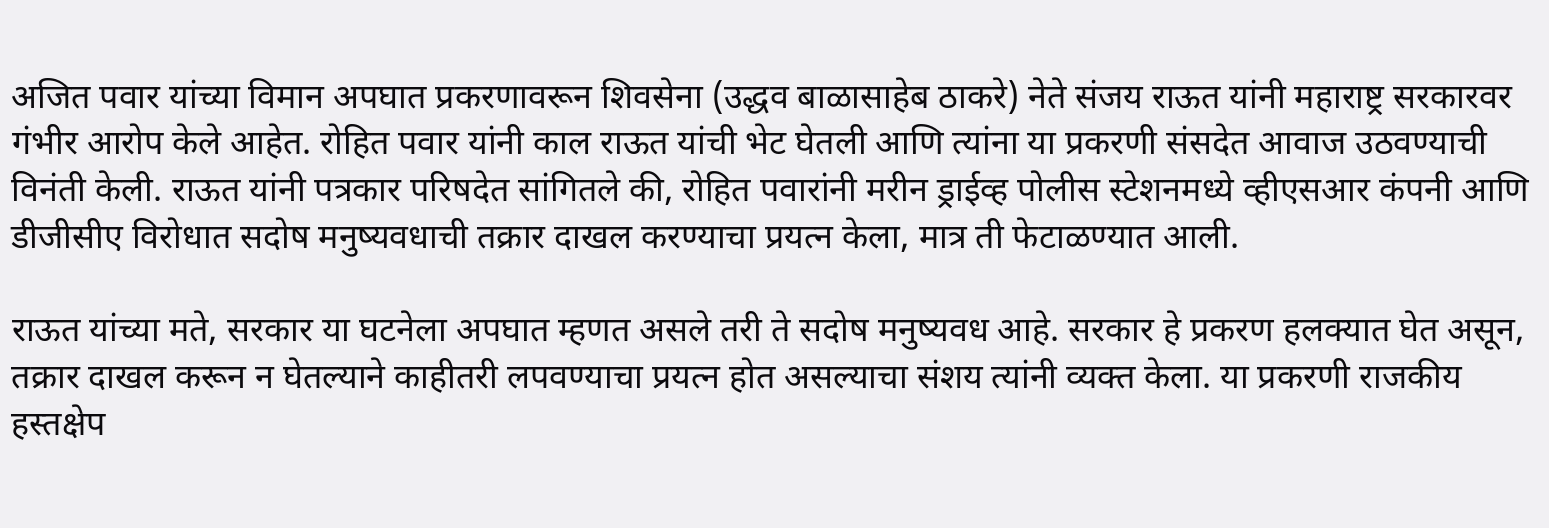अजित पवार यांच्या विमान अपघात प्रकरणावरून शिवसेना (उद्धव बाळासाहेब ठाकरे) नेते संजय राऊत यांनी महाराष्ट्र सरकारवर गंभीर आरोप केले आहेत. रोहित पवार यांनी काल राऊत यांची भेट घेतली आणि त्यांना या प्रकरणी संसदेत आवाज उठवण्याची विनंती केली. राऊत यांनी पत्रकार परिषदेत सांगितले की, रोहित पवारांनी मरीन ड्राईव्ह पोलीस स्टेशनमध्ये व्हीएसआर कंपनी आणि डीजीसीए विरोधात सदोष मनुष्यवधाची तक्रार दाखल करण्याचा प्रयत्न केला, मात्र ती फेटाळण्यात आली.

राऊत यांच्या मते, सरकार या घटनेला अपघात म्हणत असले तरी ते सदोष मनुष्यवध आहे. सरकार हे प्रकरण हलक्यात घेत असून, तक्रार दाखल करून न घेतल्याने काहीतरी लपवण्याचा प्रयत्न होत असल्याचा संशय त्यांनी व्यक्त केला. या प्रकरणी राजकीय हस्तक्षेप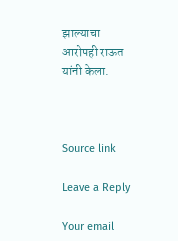झाल्याचा आरोपही राऊत यांनी केला.



Source link

Leave a Reply

Your email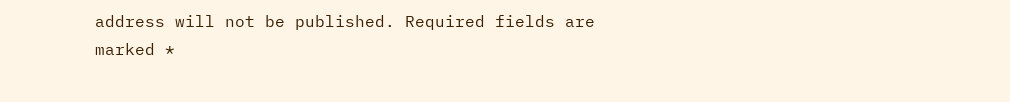address will not be published. Required fields are marked *